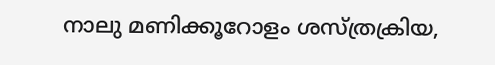നാലു മണിക്കൂറോളം ശസ്ത്രക്രിയ,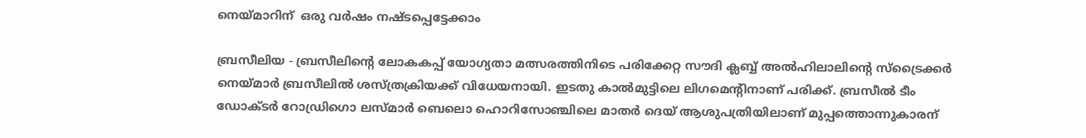നെയ്മാറിന്  ഒരു വര്‍ഷം നഷ്ടപ്പെട്ടേക്കാം

ബ്രസീലിയ - ബ്രസീലിന്റെ ലോകകപ്പ് യോഗ്യതാ മത്സരത്തിനിടെ പരിക്കേറ്റ സൗദി ക്ലബ്ബ് അല്‍ഹിലാലിന്റെ സ്‌ട്രൈക്കര്‍ നെയ്മാര്‍ ബ്രസീലില്‍ ശസ്ത്രക്രിയക്ക് വിധേയനായി. ഇടതു കാല്‍മുട്ടിലെ ലിഗമെന്റിനാണ് പരിക്ക്. ബ്രസീല്‍ ടീം ഡോക്ടര്‍ റോഡ്രിഗൊ ലസ്മാര്‍ ബെലൊ ഹൊറിസോഞ്ചിലെ മാതര്‍ ദെയ് ആശുപത്രിയിലാണ് മുപ്പത്തൊന്നുകാരന്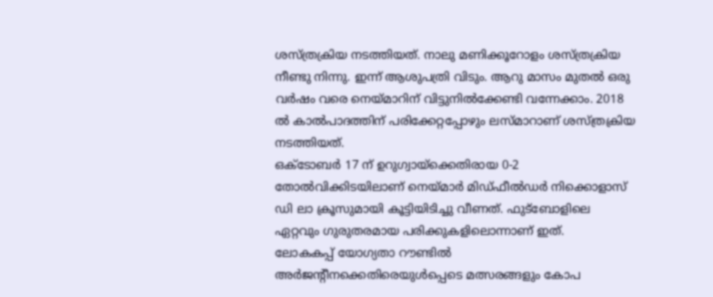ശസ്ത്രക്രിയ നടത്തിയത്. നാലു മണിക്കൂറോളം ശസ്ത്രക്രിയ നീണ്ടു നിന്നു. ഇന്ന് ആശുപത്രി വിടും. ആറു മാസം മുതല്‍ ഒരു വര്‍ഷം വരെ നെയ്മാറിന് വിട്ടുനില്‍ക്കേണ്ടി വന്നേക്കാം. 2018 ല്‍ കാല്‍പാദത്തിന് പരിക്കേറ്റപ്പോഴും ലസ്മാറാണ് ശസ്ത്രക്രിയ നടത്തിയത്.
ഒക്ടോബര്‍ 17 ന് ഉറുഗ്വായ്‌ക്കെതിരായ 0-2 തോല്‍വിക്കിടയിലാണ് നെയ്മാര്‍ മിഡ്ഫീല്‍ഡര്‍ നിക്കൊളാസ് ഡി ലാ ക്രൂസുമായി കൂട്ടിയിടിച്ചു വീണത്. ഫുട്‌ബോളിലെ ഏറ്റവും ഗുരുതരമായ പരിക്കുകളിലൊന്നാണ് ഇത്.
ലോകകപ്പ് യോഗ്യതാ റൗണ്ടില്‍ അര്‍ജന്റീനക്കെതിരെയുള്‍പ്പെടെ മത്സരങ്ങളും കോപ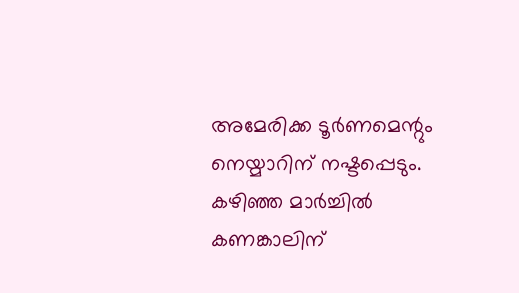അമേരിക്ക ടൂര്‍ണമെന്റും നെയ്മാറിന് നഷ്ടപ്പെടും. കഴിഞ്ഞ മാര്‍ച്ചില്‍ കണങ്കാലിന്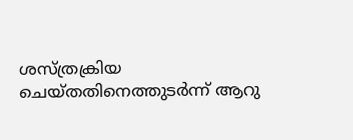ശസ്ത്രക്രിയ ചെയ്തതിനെത്തുടര്‍ന്ന് ആറു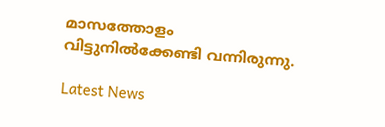മാസത്തോളം വിട്ടുനില്‍ക്കേണ്ടി വന്നിരുന്നു.

Latest News